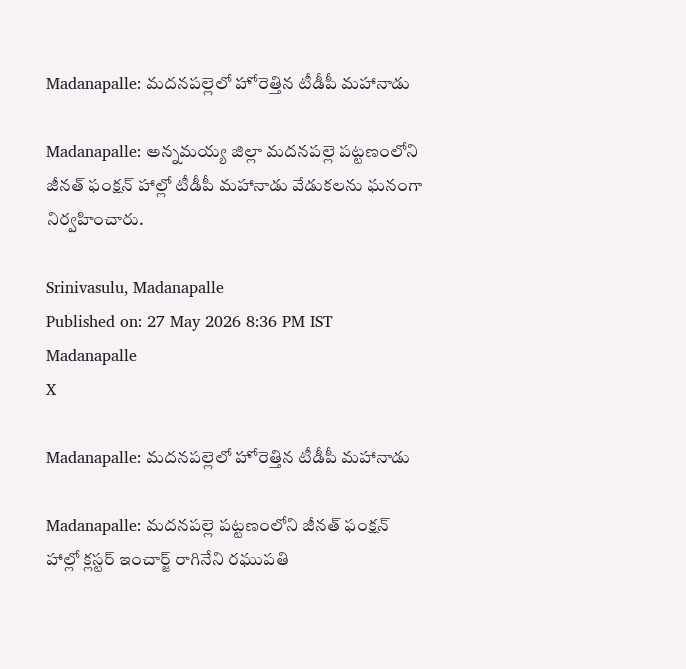Madanapalle: మదనపల్లెలో హోరెత్తిన టీడీపీ మహానాడు

Madanapalle: అన్నమయ్య జిల్లా మదనపల్లె పట్టణంలోని జీనత్ ఫంక్షన్ హాల్లో టీడీపీ మహానాడు వేడుకలను ఘనంగా నిర్వహించారు.

Srinivasulu, Madanapalle
Published on: 27 May 2026 8:36 PM IST
Madanapalle
X

Madanapalle: మదనపల్లెలో హోరెత్తిన టీడీపీ మహానాడు

Madanapalle: మదనపల్లె పట్టణంలోని జీనత్ ఫంక్షన్ హాల్లో క్లస్టర్ ఇంచార్జ్ రాగినేని రఘుపతి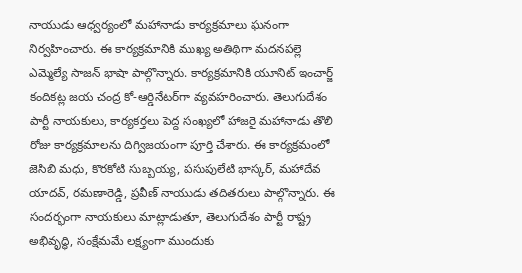నాయుడు ఆధ్వర్యంలో మహానాడు కార్యక్రమాలు ఘనంగా నిర్వహించారు. ఈ కార్యక్రమానికి ముఖ్య అతిథిగా మదనపల్లె ఎమ్మెల్యే సాజన్ భాషా పాల్గొన్నారు. కార్యక్రమానికి యూనిట్ ఇంచార్జ్ కందికట్ల జయ చంద్ర కో-ఆర్డినేటర్‌గా వ్యవహరించారు. తెలుగుదేశం పార్టీ నాయకులు, కార్యకర్తలు పెద్ద సంఖ్యలో హాజరై మహానాడు తొలి రోజు కార్యక్రమాలను దిగ్విజయంగా పూర్తి చేశారు. ఈ కార్యక్రమంలో జెసిబి మధు, కొరకోటి సుబ్బయ్య, పసుపులేటి భాస్కర్, మహాదేవ యాదవ్, రమణారెడ్డి, ప్రవీణ్ నాయుడు తదితరులు పాల్గొన్నారు. ఈ సందర్భంగా నాయకులు మాట్లాడుతూ, తెలుగుదేశం పార్టీ రాష్ట్ర అభివృద్ధి, సంక్షేమమే లక్ష్యంగా ముందుకు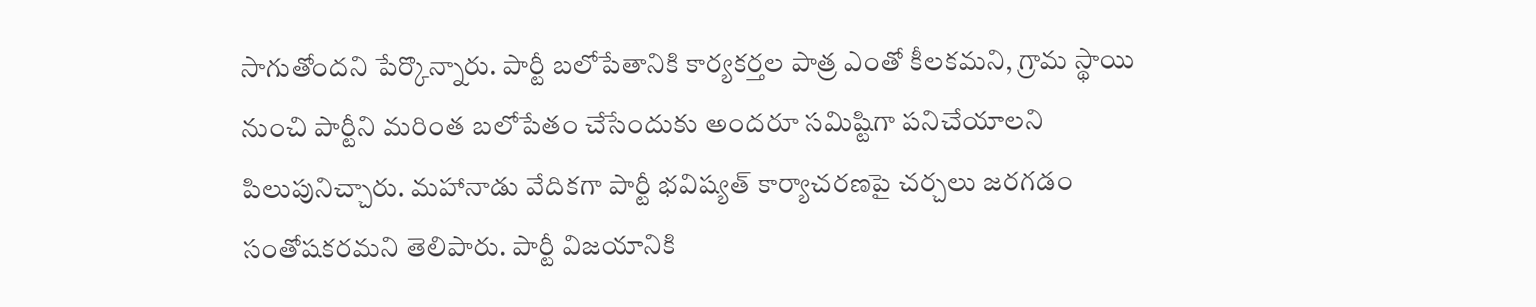సాగుతోందని పేర్కొన్నారు. పార్టీ బలోపేతానికి కార్యకర్తల పాత్ర ఎంతో కీలకమని, గ్రామ స్థాయి నుంచి పార్టీని మరింత బలోపేతం చేసేందుకు అందరూ సమిష్టిగా పనిచేయాలని పిలుపునిచ్చారు. మహానాడు వేదికగా పార్టీ భవిష్యత్ కార్యాచరణపై చర్చలు జరగడం సంతోషకరమని తెలిపారు. పార్టీ విజయానికి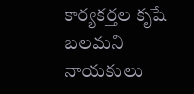కార్యకర్తల కృషే బలమని నాయకులు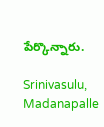పేర్కొన్నారు.

Srinivasulu, Madanapalle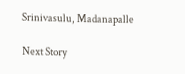Srinivasulu, Madanapalle

Next Story